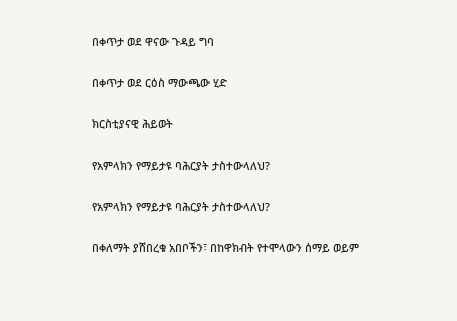በቀጥታ ወደ ዋናው ጉዳይ ግባ

በቀጥታ ወደ ርዕስ ማውጫው ሂድ

ክርስቲያናዊ ሕይወት

የአምላክን የማይታዩ ባሕርያት ታስተውላለህ?

የአምላክን የማይታዩ ባሕርያት ታስተውላለህ?

በቀለማት ያሸበረቁ አበቦችን፣ በከዋክብት የተሞላውን ሰማይ ወይም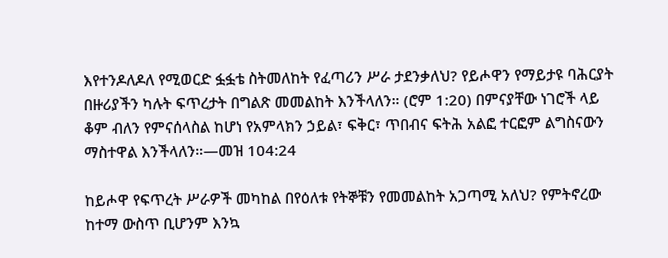እየተንዶለዶለ የሚወርድ ፏፏቴ ስትመለከት የፈጣሪን ሥራ ታደንቃለህ? የይሖዋን የማይታዩ ባሕርያት በዙሪያችን ካሉት ፍጥረታት በግልጽ መመልከት እንችላለን። (ሮም 1:20) በምናያቸው ነገሮች ላይ ቆም ብለን የምናሰላስል ከሆነ የአምላክን ኃይል፣ ፍቅር፣ ጥበብና ፍትሕ አልፎ ተርፎም ልግስናውን ማስተዋል እንችላለን።—መዝ 104:24

ከይሖዋ የፍጥረት ሥራዎች መካከል በየዕለቱ የትኞቹን የመመልከት አጋጣሚ አለህ? የምትኖረው ከተማ ውስጥ ቢሆንም እንኳ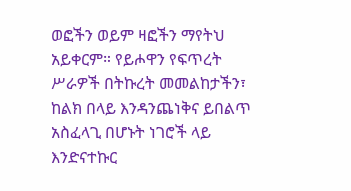ወፎችን ወይም ዛፎችን ማየትህ አይቀርም። የይሖዋን የፍጥረት ሥራዎች በትኩረት መመልከታችን፣ ከልክ በላይ እንዳንጨነቅና ይበልጥ አስፈላጊ በሆኑት ነገሮች ላይ እንድናተኩር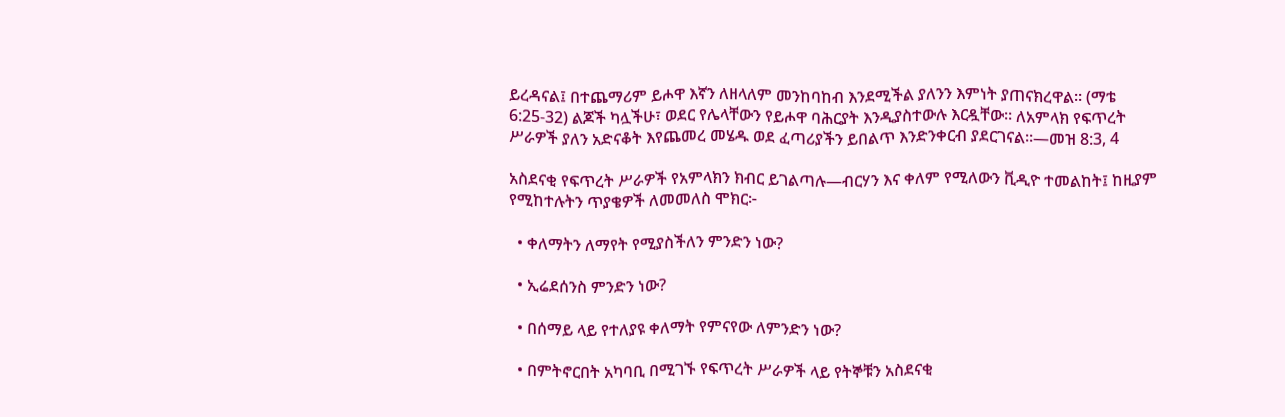ይረዳናል፤ በተጨማሪም ይሖዋ እኛን ለዘላለም መንከባከብ እንደሚችል ያለንን እምነት ያጠናክረዋል። (ማቴ 6:25-32) ልጆች ካሏችሁ፣ ወደር የሌላቸውን የይሖዋ ባሕርያት እንዲያስተውሉ እርዷቸው። ለአምላክ የፍጥረት ሥራዎች ያለን አድናቆት እየጨመረ መሄዱ ወደ ፈጣሪያችን ይበልጥ እንድንቀርብ ያደርገናል።—መዝ 8:3, 4

አስደናቂ የፍጥረት ሥራዎች የአምላክን ክብር ይገልጣሉ—ብርሃን እና ቀለም የሚለውን ቪዲዮ ተመልከት፤ ከዚያም የሚከተሉትን ጥያቄዎች ለመመለስ ሞክር፦

  • ቀለማትን ለማየት የሚያስችለን ምንድን ነው?

  • ኢሬደሰንስ ምንድን ነው?

  • በሰማይ ላይ የተለያዩ ቀለማት የምናየው ለምንድን ነው?

  • በምትኖርበት አካባቢ በሚገኙ የፍጥረት ሥራዎች ላይ የትኞቹን አስደናቂ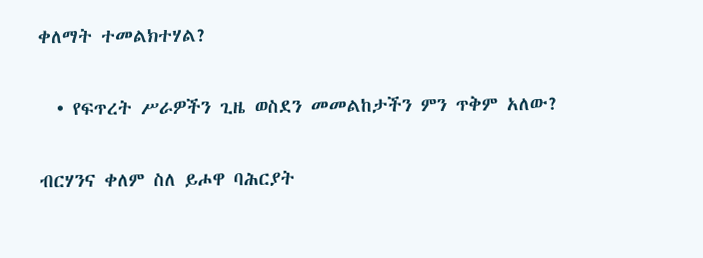ቀለማት ተመልክተሃል?

  • የፍጥረት ሥራዎችን ጊዜ ወስደን መመልከታችን ምን ጥቅም አለው?

ብርሃንና ቀለም ስለ ይሖዋ ባሕርያት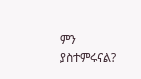ምን ያስተምሩናል?